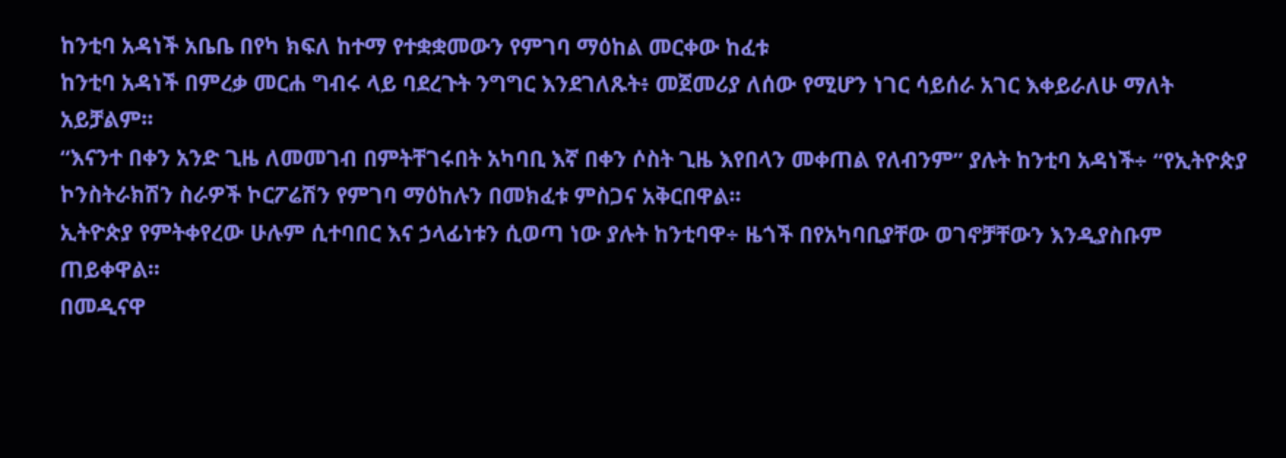ከንቲባ አዳነች አቤቤ በየካ ክፍለ ከተማ የተቋቋመውን የምገባ ማዕከል መርቀው ከፈቱ
ከንቲባ አዳነች በምረቃ መርሐ ግብሩ ላይ ባደረጉት ንግግር እንደገለጹት፥ መጀመሪያ ለሰው የሚሆን ነገር ሳይሰራ አገር እቀይራለሁ ማለት አይቻልም፡፡
“እናንተ በቀን አንድ ጊዜ ለመመገብ በምትቸገሩበት አካባቢ እኛ በቀን ሶስት ጊዜ እየበላን መቀጠል የለብንም” ያሉት ከንቲባ አዳነች÷ “የኢትዮጵያ ኮንስትራክሽን ስራዎች ኮርፖሬሽን የምገባ ማዕከሉን በመክፈቱ ምስጋና አቅርበዋል፡፡
ኢትዮጵያ የምትቀየረው ሁሉም ሲተባበር እና ኃላፊነቱን ሲወጣ ነው ያሉት ከንቲባዋ÷ ዜጎች በየአካባቢያቸው ወገኖቻቸውን እንዲያስቡም ጠይቀዋል፡፡
በመዲናዋ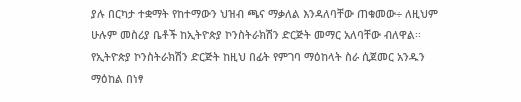ያሉ በርካታ ተቋማት የከተማውን ህዝብ ጫና ማቃለል እንዳለባቸው ጠቁመው÷ ለዚህም ሁሉም መስሪያ ቤቶች ከኢትዮጵያ ኮንስትራክሽን ድርጅት መማር አለባቸው ብለዋል፡፡
የኢትዮጵያ ኮንስትራክሽን ድርጅት ከዚህ በፊት የምገባ ማዕከላት ስራ ሲጀመር አንዱን ማዕከል በነፃ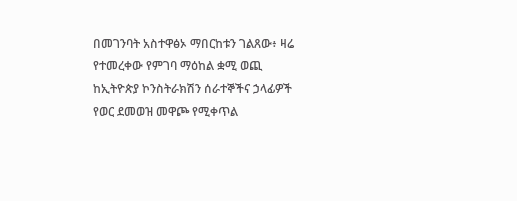በመገንባት አስተዋፅኦ ማበርከቱን ገልጸው፥ ዛሬ የተመረቀው የምገባ ማዕከል ቋሚ ወጪ ከኢትዮጵያ ኮንስትራክሽን ሰራተኞችና ኃላፊዎች የወር ደመወዝ መዋጮ የሚቀጥል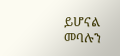ይሆናል መባሉን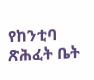የከንቲባ ጽሕፈት ቤት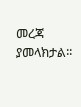መረጃ ያመላክታል፡፡